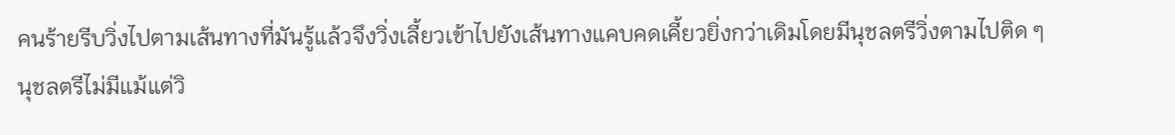คนร้ายรีบวิ่งไปตามเส้นทางที่มันรู้แล้วจึงวิ่งเลี้ยวเข้าไปยังเส้นทางแคบคดเคี้ยวยิ่งกว่าเดิมโดยมีนุชลตรีวิ่งตามไปติด ๆ
นุชลตรีไม่มีแม้แต่วิ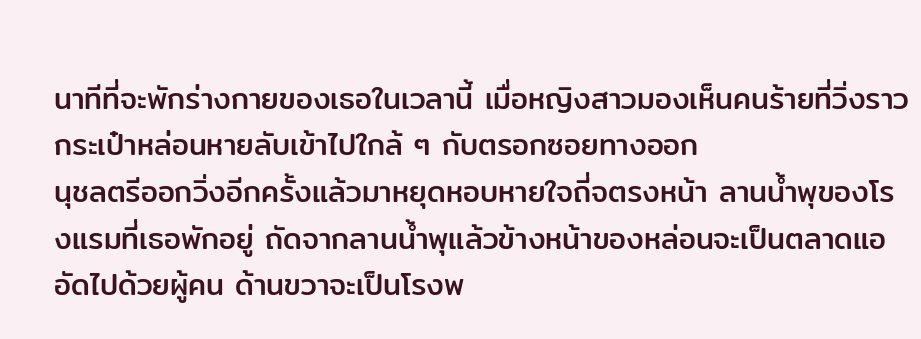นาทีที่จะพักร่างกายของเธอในเวลานี้ เมื่อหญิงสาวมองเห็นคนร้ายที่วิ่งราวกระเป๋าหล่อนหายลับเข้าไปใกล้ ๆ กับตรอกซอยทางออก
นุชลตรีออกวิ่งอีกครั้งแล้วมาหยุดหอบหายใจถี่จตรงหน้า ลานน้ำพุของโรงแรมที่เธอพักอยู่ ถัดจากลานน้ำพุแล้วข้างหน้าของหล่อนจะเป็นตลาดแออัดไปด้วยผู้คน ด้านขวาจะเป็นโรงพ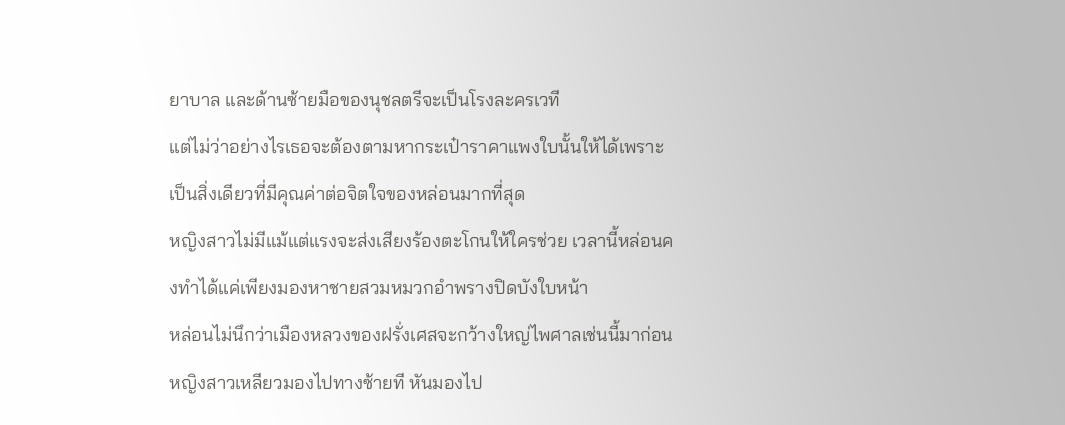ยาบาล และด้านซ้ายมือของนุชลตรีจะเป็นโรงละครเวที
แต่ไม่ว่าอย่างไรเธอจะต้องตามหากระเป๋าราคาแพงใบนั้นให้ได้เพราะเป็นสิ่งเดียวที่มีคุณค่าต่อจิตใจของหล่อนมากที่สุด
หญิงสาวไม่มีแม้แต่แรงจะส่งเสียงร้องตะโกนให้ใครช่วย เวลานี้หล่อนคงทำได้แค่เพียงมองหาชายสวมหมวกอำพรางปิดบังใบหน้า
หล่อนไม่นึกว่าเมืองหลวงของฝรั่งเศสจะกว้างใหญ่ไพศาลเช่นนี้มาก่อน หญิงสาวเหลียวมองไปทางซ้ายที หันมองไป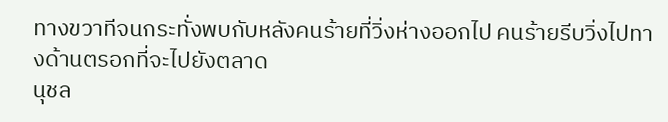ทางขวาทีจนกระทั่งพบกับหลังคนร้ายที่วิ่งห่างออกไป คนร้ายรีบวิ่งไปทางด้านตรอกที่จะไปยังตลาด
นุชล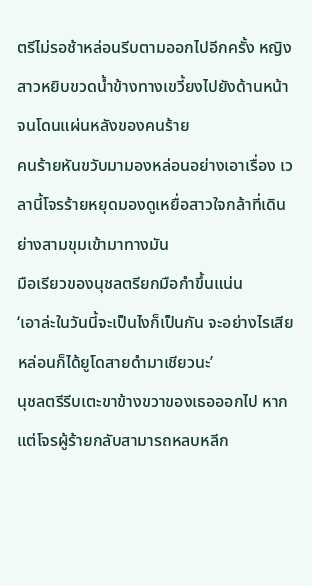ตรีไม่รอช้าหล่อนรีบตามออกไปอีกครั้ง หญิงสาวหยิบขวดน้ำข้างทางเขวี้ยงไปยังด้านหน้าจนโดนแผ่นหลังของคนร้าย
คนร้ายหันขวับมามองหล่อนอย่างเอาเรื่อง เวลานี้โจรร้ายหยุดมองดูเหยื่อสาวใจกล้าที่เดินย่างสามขุมเข้ามาทางมัน
มือเรียวของนุชลตรียกมือกำขึ้นแน่น
‘เอาล่ะในวันนี้จะเป็นไงก็เป็นกัน จะอย่างไรเสียหล่อนก็ได้ยูโดสายดำมาเชียวนะ’
นุชลตรีรีบเตะขาข้างขวาของเธอออกไป หากแต่โจรผู้ร้ายกลับสามารถหลบหลีก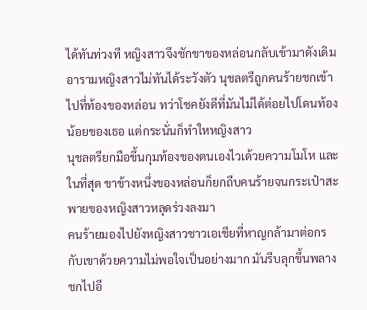ได้ทันท่วงที หญิงสาวจึงชักขาของหล่อนกลับเข้ามาดังเดิม
อารามหญิงสาวไม่ทันได้ระวังตัว นุชลตรีถูกคนร้ายชกเข้าไปที่ท้องของหล่อน ทว่าโชคยังดีที่มันไม่ได้ต่อยไปโดนท้องน้อยของเธอ แต่กระนั่นก็ทำใหหญิงสาว
นุชลตรียกมือขึ้นกุมท้องของตนเองไวเด้วยความโมโห และในที่สุด ขาข้างหนึ่งของหล่อนก็ยกถีบคนร้ายจนกระเป๋าสะพายของหญิงสาวหลุดร่วงลงมา
คนร้ายมองไปยังหญิงสาวชาวเอเชียที่หาญกล้ามาต่อกรกับเขาด้วยความไม่พอใจเป็นอย่างมาก มันรีบลุกขึ้นพลางชกไปอี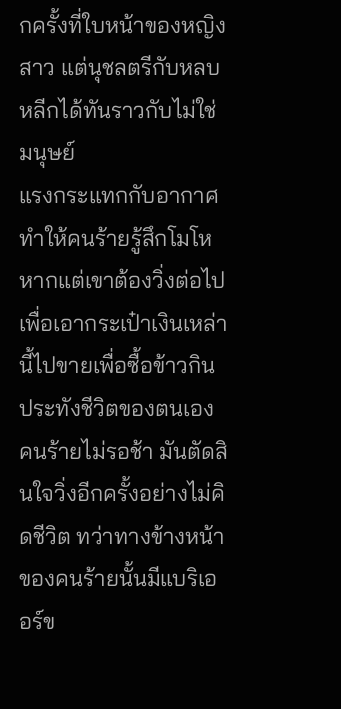กครั้งที่ใบหน้าของหญิงสาว แต่นุชลตรีกับหลบหลีกได้ทันราวกับไม่ใช่มนุษย์
แรงกระแทกกับอากาศทำให้คนร้ายรู้สึกโมโหหากแต่เขาต้องวิ่งต่อไปเพื่อเอากระเป๋าเงินเหล่านี้ไปขายเพื่อซื้อข้าวกินประทังชีวิตของตนเอง
คนร้ายไม่รอช้า มันตัดสินใจวิ่งอีกครั้งอย่างไม่คิดชีวิต ทว่าทางข้างหน้าของคนร้ายนั้นมีแบริเออร์ข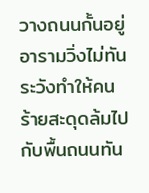วางถนนกั้นอยู่
อารามวิ่งไม่ทันระวังทำให้คนร้ายสะดุดล้มไปกับพื้นถนนทัน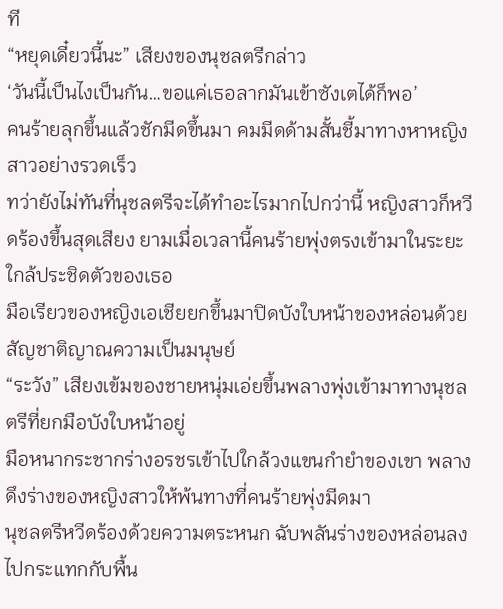ที
“หยุดเดี๋ยวนี้นะ” เสียงของนุชลตรีกล่าว
‘วันนี้เป็นไงเป็นกัน…ขอแค่เธอลากมันเข้าซังเตได้ก็พอ’
คนร้ายลุกขึ้นแล้วชักมีดขึ้นมา คมมีดด้ามสั้นชี้มาทางหาหญิงสาวอย่างรวดเร็ว
ทว่ายังไม่ทันที่นุชลตรีจะได้ทำอะไรมากไปกว่านี้ หญิงสาวก็หวีดร้องขึ้นสุดเสียง ยามเมื่อเวลานี้คนร้ายพุ่งตรงเข้ามาในระยะใกล้ประชิดตัวของเธอ
มือเรียวของหญิงเอเชียยกขึ้นมาปิดบังใบหน้าของหล่อนด้วยสัญชาติญาณความเป็นมนุษย์
“ระวัง” เสียงเข้มของชายหนุ่มเอ่ยขึ้นพลางพุ่งเข้ามาทางนุชลตรีที่ยกมือบังใบหน้าอยู่
มือหนากระชากร่างอรชรเข้าไปใกล้วงแขนกำยำของเขา พลางดึงร่างของหญิงสาวให้พ้นทางที่คนร้ายพุ่งมีดมา
นุชลตรีหวีดร้องด้วยความตระหนก ฉับพลันร่างของหล่อนลงไปกระแทกกับพื้น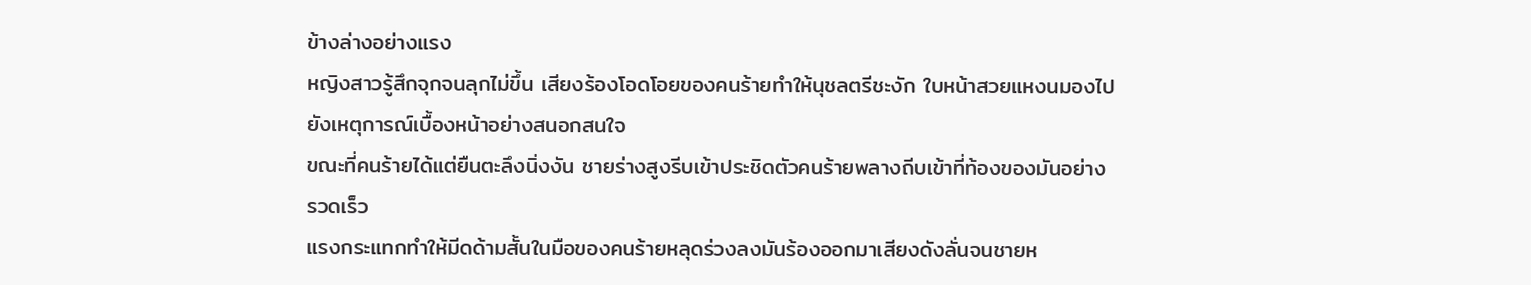ข้างล่างอย่างแรง
หญิงสาวรู้สึกจุกจนลุกไม่ขึ้น เสียงร้องโอดโอยของคนร้ายทำให้นุชลตรีชะงัก ใบหน้าสวยแหงนมองไปยังเหตุการณ์เบื้องหน้าอย่างสนอกสนใจ
ขณะที่คนร้ายได้แต่ยืนตะลึงนิ่งงัน ชายร่างสูงรีบเข้าประชิดตัวคนร้ายพลางถีบเข้าที่ท้องของมันอย่างรวดเร็ว
แรงกระแทกทำให้มีดด้ามสั้นในมือของคนร้ายหลุดร่วงลงมันร้องออกมาเสียงดังลั่นจนชายห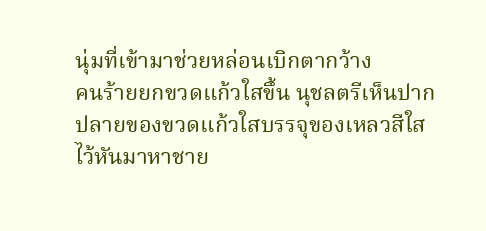นุ่มที่เข้ามาช่วยหล่อนเบิกตากว้าง
คนร้ายยกขวดแก้วใสขึ้น นุชลตรีเห็นปากปลายของขวดแก้วใสบรรจุของเหลวสีใสไว้หันมาหาชาย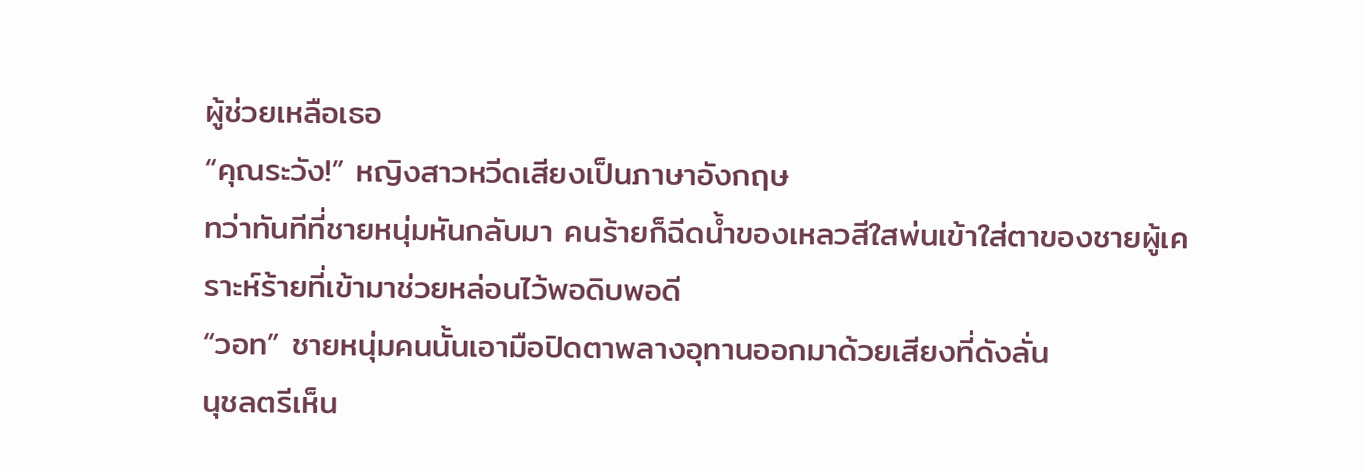ผู้ช่วยเหลือเธอ
“คุณระวัง!” หญิงสาวหวีดเสียงเป็นภาษาอังกฤษ
ทว่าทันทีที่ชายหนุ่มหันกลับมา คนร้ายก็ฉีดน้ำของเหลวสีใสพ่นเข้าใส่ตาของชายผู้เคราะห์ร้ายที่เข้ามาช่วยหล่อนไว้พอดิบพอดี
“วอท” ชายหนุ่มคนนั้นเอามือปิดตาพลางอุทานออกมาด้วยเสียงที่ดังลั่น
นุชลตรีเห็น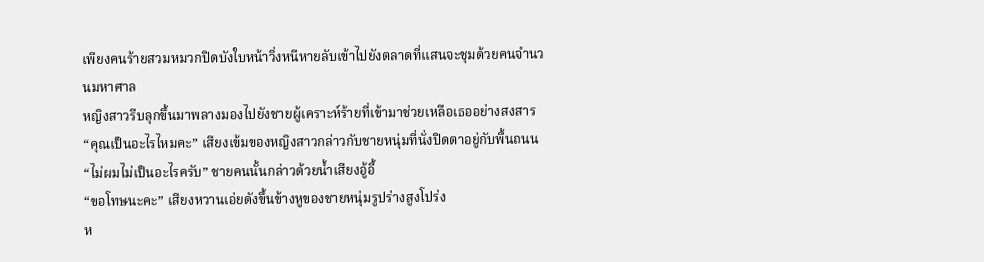เพียงคนร้ายสวมหมวกปิดบังใบหน้าวิ่งหนีหายลับเข้าไปยังตลาดที่แสนจะชุมด้วยคนจำนวนมหาศาล
หญิงสาวรีบลุกขึ้นมาพลางมองไปยังชายผู้เคราะห์ร้ายที่เข้ามาช่วยเหลือเธออย่างสงสาร
“คุณเป็นอะไรไหมคะ” เสียงเข้มของหญิงสาวกล่าวกับชายหนุ่มที่นั่งปิดตาอยู่กับพื้นถนน
“ไม่ผมไม่เป็นอะไรครับ” ชายคนนั้นกล่าวด้วยน้ำเสียงอู้อี้
“ขอโทษนะคะ” เสียงหวานเอ่ยดังขึ้นข้างหูของชายหนุ่มรูปร่างสูงโปร่ง
ห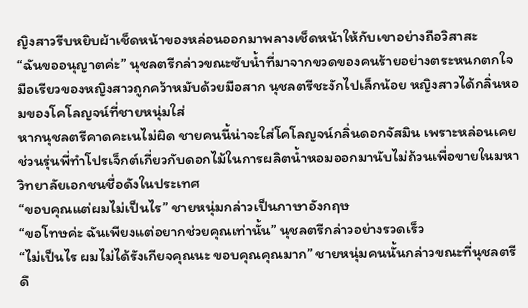ญิงสาวรีบหยิบผ้าเช็ดหน้าของหล่อนออกมาพลางเช็ดหน้าให้กับเขาอย่างถือวิสาสะ
“ฉันขออนุญาตค่ะ” นุชลตรีกล่าวขณะซับน้ำที่มาจากขวดของคนร้ายอย่างตระหนกตกใจ
มือเรียวของหญิงสาวถูกคว้าหมับด้วยมือสาก นุชลตรีชะงักไปเล็กน้อย หญิงสาวได้กลิ่นหอมของโคโลญจน์ที่ชายหนุ่มใส่
หากนุชลตรีคาดคะเนไม่ผิด ชายคนนี้น่าจะใส่โคโลญจน์กลิ่นดอกจัสมิน เพราะหล่อนเคยช่วนรุ่นพี่ทำโปรเจ็กต์เกี่ยวกับดอกไม้ในการผลิตน้ำหอมออกมานับไม่ถ้วนเพื่อขายในมหาวิทยาลัยเอกชนชื่อดังในประเทศ
“ขอบคุณแต่ผมไม่เป็นไร” ชายหนุ่มกล่าวเป็นภาษาอังกฤษ
“ขอโทษค่ะ ฉันเพียงแต่อยากช่วยคุณเท่านั้น” นุชลตรีกล่าวอย่างรวดเร็ว
“ไม่เป็นไร ผมไม่ได้รังเกียจคุณนะ ขอบคุณคุณมาก” ชายหนุ่มคนนั้นกล่าวขณะที่นุชลตรีดึ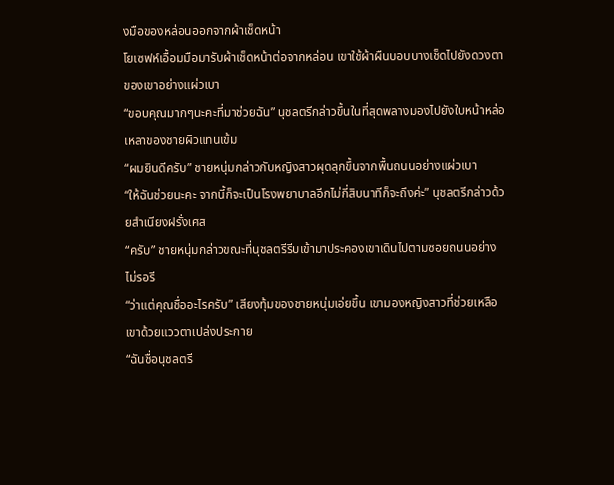งมือของหล่อนออกจากผ้าเช็ดหน้า
โยเซฟห์เอื้อมมือมารับผ้าเช็ดหน้าต่อจากหล่อน เขาใช้ผ้าผืนบอบบางเช็ดไปยังดวงตาของเขาอย่างแผ่วเบา
“ขอบคุณมากๆนะคะที่มาช่วยฉัน” นุชลตรีกล่าวขึ้นในที่สุดพลางมองไปยังใบหน้าหล่อเหลาของชายผิวแทนเข้ม
“ผมยินดีครับ” ชายหนุ่มกล่าวกับหญิงสาวผุดลุกขึ้นจากพื้นถนนอย่างแผ่วเบา
“ให้ฉันช่วยนะคะ จากนี้ก็จะเป็นโรงพยาบาลอีกไม่กี่สิบนาทีก็จะถึงค่ะ” นุชลตรีกล่าวด้วยสำเนียงฝรั่งเศส
“ครับ” ชายหนุ่มกล่าวขณะที่นุชลตรีรีบเข้ามาประคองเขาเดินไปตามซอยถนนอย่างไม่รอรี
“ว่าแต่คุณชื่ออะไรครับ” เสียงทุ้มของชายหนุ่มเอ่ยขึ้น เขามองหญิงสาวที่ช่วยเหลือเขาด้วยแววตาเปล่งประกาย
“ฉันชื่อนุชลตรี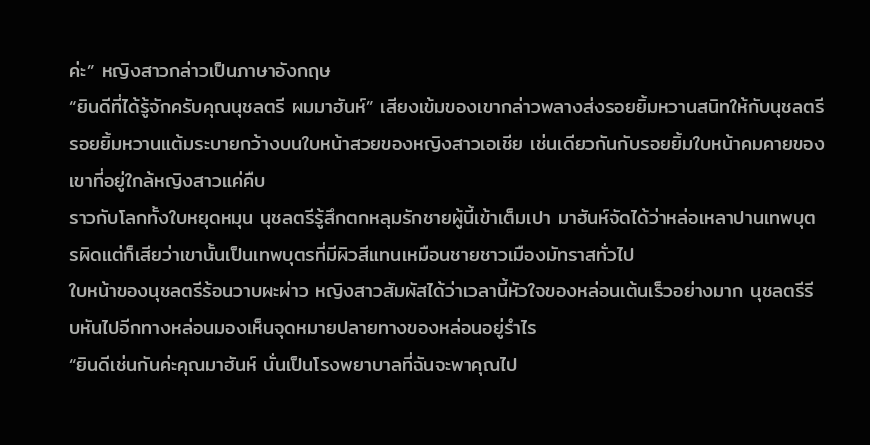ค่ะ” หญิงสาวกล่าวเป็นภาษาอังกฤษ
“ยินดีที่ได้รู้จักครับคุณนุชลตรี ผมมาฮันห์” เสียงเข้มของเขากล่าวพลางส่งรอยยิ้มหวานสนิทให้กับนุชลตรี
รอยยิ้มหวานแต้มระบายกว้างบนใบหน้าสวยของหญิงสาวเอเชีย เช่นเดียวกันกับรอยยิ้มใบหน้าคมคายของเขาที่อยู่ใกล้หญิงสาวแค่คืบ
ราวกับโลกทั้งใบหยุดหมุน นุชลตรีรู้สึกตกหลุมรักชายผู้นี้เข้าเต็มเปา มาฮันห์จัดได้ว่าหล่อเหลาปานเทพบุตรผิดแต่ก็เสียว่าเขานั้นเป็นเทพบุตรที่มีผิวสีแทนเหมือนชายชาวเมืองมัทราสทั่วไป
ใบหน้าของนุชลตรีร้อนวาบผะผ่าว หญิงสาวสัมผัสได้ว่าเวลานี้หัวใจของหล่อนเต้นเร็วอย่างมาก นุชลตรีรีบหันไปอีกทางหล่อนมองเห็นจุดหมายปลายทางของหล่อนอยู่รำไร
“ยินดีเช่นกันค่ะคุณมาฮันห์ นั่นเป็นโรงพยาบาลที่ฉันจะพาคุณไป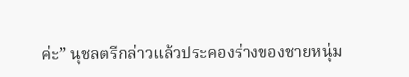ค่ะ” นุชลตรีกล่าวแล้วประคองร่างของชายหนุ่ม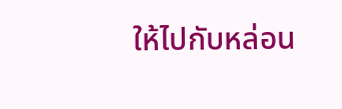ให้ไปกับหล่อน